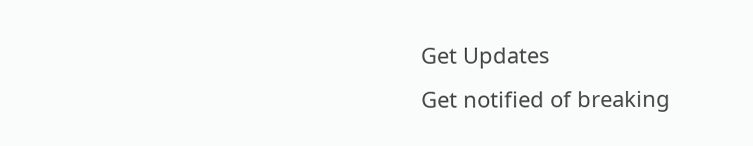Get Updates
Get notified of breaking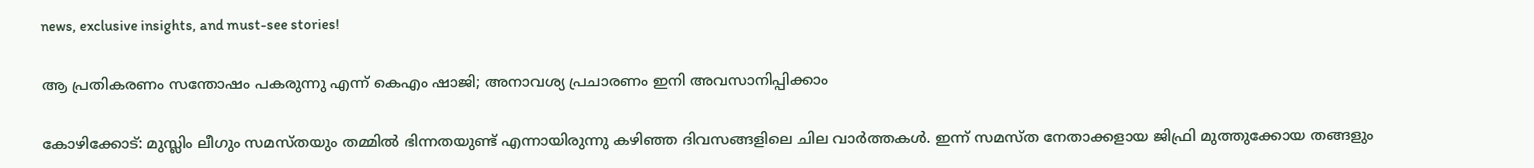news, exclusive insights, and must-see stories!

ആ പ്രതികരണം സന്തോഷം പകരുന്നു എന്ന് കെഎം ഷാജി; അനാവശ്യ പ്രചാരണം ഇനി അവസാനിപ്പിക്കാം

കോഴിക്കോട്: മുസ്ലിം ലീഗും സമസ്തയും തമ്മില്‍ ഭിന്നതയുണ്ട് എന്നായിരുന്നു കഴിഞ്ഞ ദിവസങ്ങളിലെ ചില വാര്‍ത്തകള്‍. ഇന്ന് സമസ്ത നേതാക്കളായ ജിഫ്രി മുത്തുക്കോയ തങ്ങളും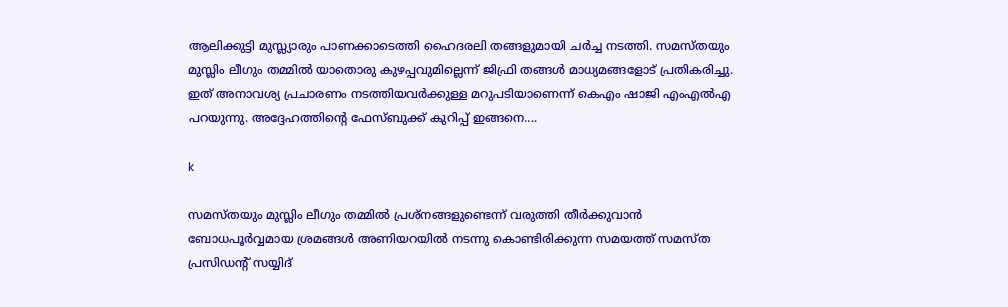ആലിക്കുട്ടി മുസ്ല്യാരും പാണക്കാടെത്തി ഹൈദരലി തങ്ങളുമായി ചര്‍ച്ച നടത്തി. സമസ്തയും മുസ്ലിം ലീഗും തമ്മില്‍ യാതൊരു കുഴപ്പവുമില്ലെന്ന് ജിഫ്രി തങ്ങള്‍ മാധ്യമങ്ങളോട് പ്രതികരിച്ചു. ഇത് അനാവശ്യ പ്രചാരണം നടത്തിയവര്‍ക്കുള്ള മറുപടിയാണെന്ന് കെഎം ഷാജി എംഎല്‍എ പറയുന്നു. അദ്ദേഹത്തിന്റെ ഫേസ്ബുക്ക് കുറിപ്പ് ഇങ്ങനെ....

k

സമസ്തയും മുസ്ലിം ലീഗും തമ്മില്‍ പ്രശ്‌നങ്ങളുണ്ടെന്ന് വരുത്തി തീര്‍ക്കുവാന്‍ ബോധപൂര്‍വ്വമായ ശ്രമങ്ങള്‍ അണിയറയില്‍ നടന്നു കൊണ്ടിരിക്കുന്ന സമയത്ത് സമസ്ത പ്രസിഡന്റ് സയ്യിദ്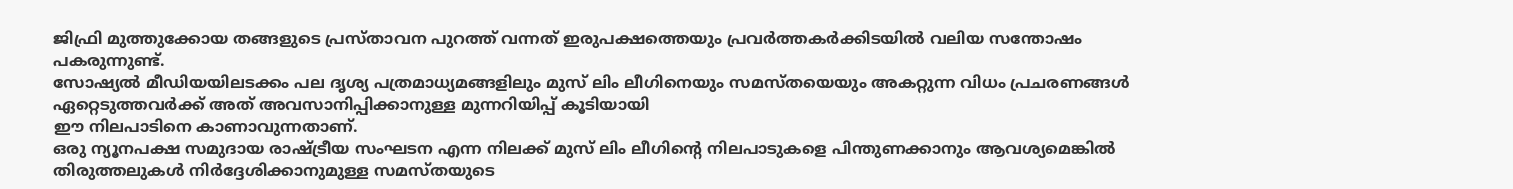ജിഫ്രി മുത്തുക്കോയ തങ്ങളുടെ പ്രസ്താവന പുറത്ത് വന്നത് ഇരുപക്ഷത്തെയും പ്രവര്‍ത്തകര്‍ക്കിടയില്‍ വലിയ സന്തോഷം പകരുന്നുണ്ട്.
സോഷ്യല്‍ മീഡിയയിലടക്കം പല ദൃശ്യ പത്രമാധ്യമങ്ങളിലും മുസ് ലിം ലീഗിനെയും സമസ്തയെയും അകറ്റുന്ന വിധം പ്രചരണങ്ങള്‍
ഏറ്റെടുത്തവര്‍ക്ക് അത് അവസാനിപ്പിക്കാനുള്ള മുന്നറിയിപ്പ് കൂടിയായി
ഈ നിലപാടിനെ കാണാവുന്നതാണ്.
ഒരു ന്യൂനപക്ഷ സമുദായ രാഷ്ട്രീയ സംഘടന എന്ന നിലക്ക് മുസ് ലിം ലീഗിന്റെ നിലപാടുകളെ പിന്തുണക്കാനും ആവശ്യമെങ്കില്‍ തിരുത്തലുകള്‍ നിര്‍ദ്ദേശിക്കാനുമുള്ള സമസ്തയുടെ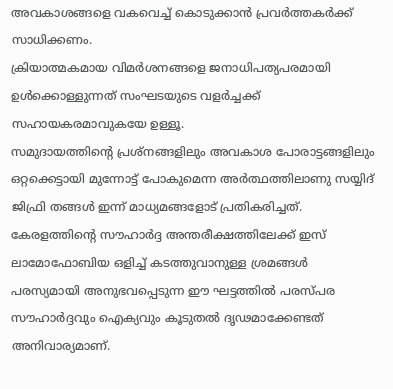അവകാശങ്ങളെ വകവെച്ച് കൊടുക്കാന്‍ പ്രവര്‍ത്തകര്‍ക്ക് സാധിക്കണം.
ക്രിയാത്മകമായ വിമര്‍ശനങ്ങളെ ജനാധിപത്യപരമായി ഉള്‍ക്കൊള്ളുന്നത് സംഘടയുടെ വളര്‍ച്ചക്ക് സഹായകരമാവുകയേ ഉള്ളൂ.
സമുദായത്തിന്റെ പ്രശ്‌നങ്ങളിലും അവകാശ പോരാട്ടങ്ങളിലും ഒറ്റക്കെട്ടായി മുന്നോട്ട് പോകുമെന്ന അര്‍ത്ഥത്തിലാണു സയ്യിദ് ജിഫ്രി തങ്ങള്‍ ഇന്ന് മാധ്യമങ്ങളോട് പ്രതികരിച്ചത്.
കേരളത്തിന്റെ സൗഹാര്‍ദ്ദ അന്തരീക്ഷത്തിലേക്ക് ഇസ് ലാമോഫോബിയ ഒളിച്ച് കടത്തുവാനുള്ള ശ്രമങ്ങള്‍ പരസ്യമായി അനുഭവപ്പെടുന്ന ഈ ഘട്ടത്തില്‍ പരസ്പര സൗഹാര്‍ദ്ദവും ഐക്യവും കൂടുതല്‍ ദൃഢമാക്കേണ്ടത് അനിവാര്യമാണ്.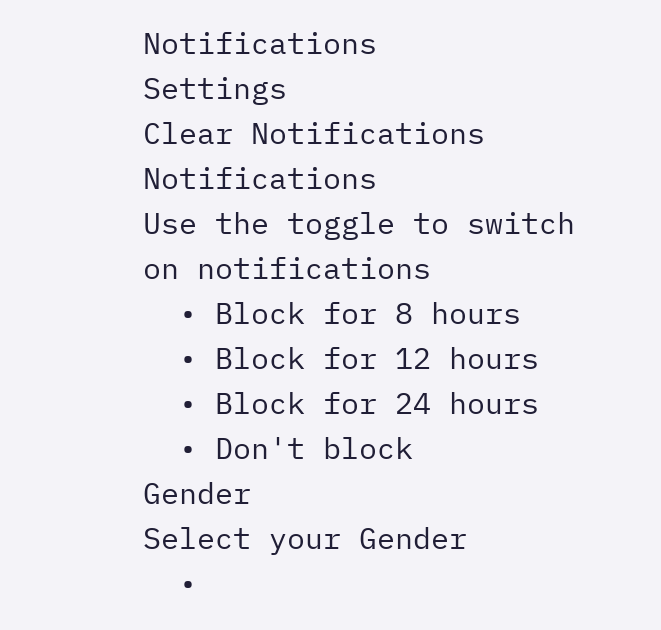Notifications
Settings
Clear Notifications
Notifications
Use the toggle to switch on notifications
  • Block for 8 hours
  • Block for 12 hours
  • Block for 24 hours
  • Don't block
Gender
Select your Gender
  •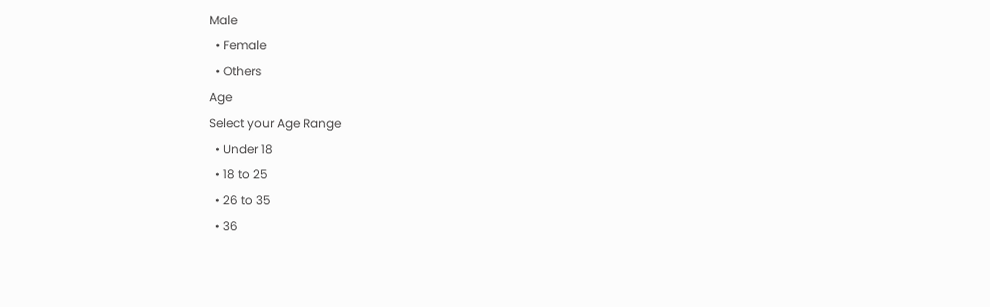Male
  • Female
  • Others
Age
Select your Age Range
  • Under 18
  • 18 to 25
  • 26 to 35
  • 36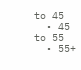to 45
  • 45 to 55
  • 55+